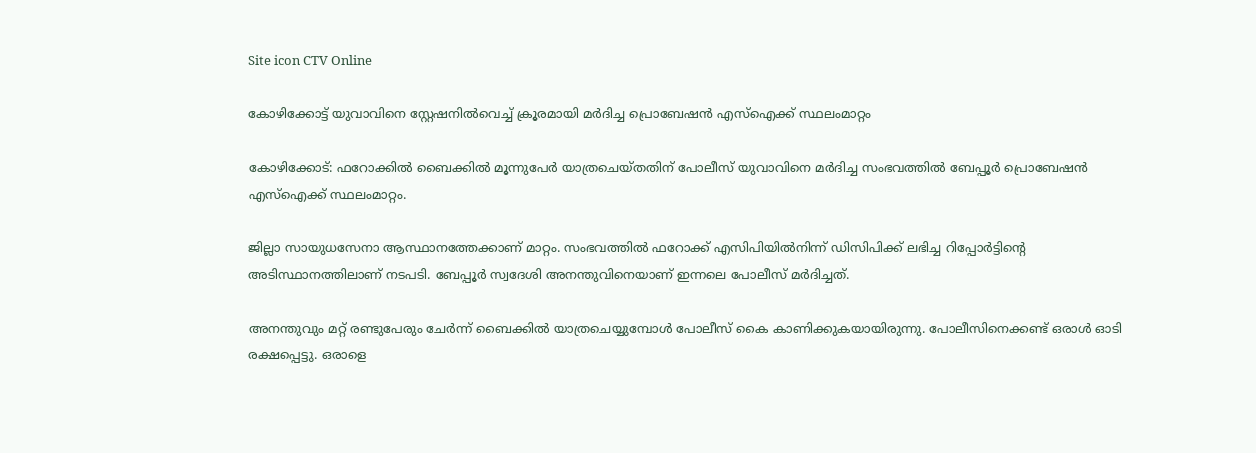Site icon CTV Online

കോഴിക്കോട്ട് യുവാവിനെ സ്റ്റേഷനില്‍വെച്ച്‌ ക്രൂരമായി മര്‍ദിച്ച പ്രൊബേഷൻ എസ്‌ഐക്ക് സ്ഥലംമാറ്റം

കോഴിക്കോട്: ഫറോക്കില്‍ ബൈക്കില്‍ മൂന്നുപേർ യാത്രചെയ്തതിന് പോലീസ് യുവാവിനെ മർദിച്ച സംഭവത്തില്‍ ബേപ്പൂർ പ്രൊബേഷൻ എസ്‌ഐക്ക് സ്ഥലംമാറ്റം.

ജില്ലാ സായുധസേനാ ആസ്ഥാനത്തേക്കാണ് മാറ്റം. സംഭവത്തില്‍ ഫറോക്ക് എസിപിയില്‍നിന്ന് ഡിസിപിക്ക് ലഭിച്ച റിപ്പോർട്ടിന്റെ അടിസ്ഥാനത്തിലാണ് നടപടി. ബേപ്പൂർ സ്വദേശി അനന്തുവിനെയാണ് ഇന്നലെ പോലീസ് മർദിച്ചത്.

അനന്തുവും മറ്റ് രണ്ടുപേരും ചേർന്ന് ബൈക്കില്‍ യാത്രചെയ്യുമ്പോൾ പോലീസ് കൈ കാണിക്കുകയായിരുന്നു. പോലീസിനെക്കണ്ട് ഒരാള്‍ ഓടി രക്ഷപ്പെട്ടു. ഒരാളെ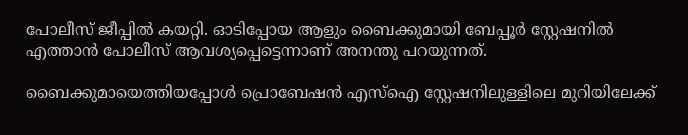പോലീസ് ജീപ്പില്‍ കയറ്റി. ഓടിപ്പോയ ആളും ബൈക്കുമായി ബേപ്പൂർ സ്റ്റേഷനില്‍ എത്താൻ പോലീസ് ആവശ്യപ്പെട്ടെന്നാണ് അനന്തു പറയുന്നത്.

ബൈക്കുമായെത്തിയപ്പോള്‍ പ്രൊബേഷൻ എസ്‌ഐ സ്റ്റേഷനിലുള്ളിലെ മുറിയിലേക്ക്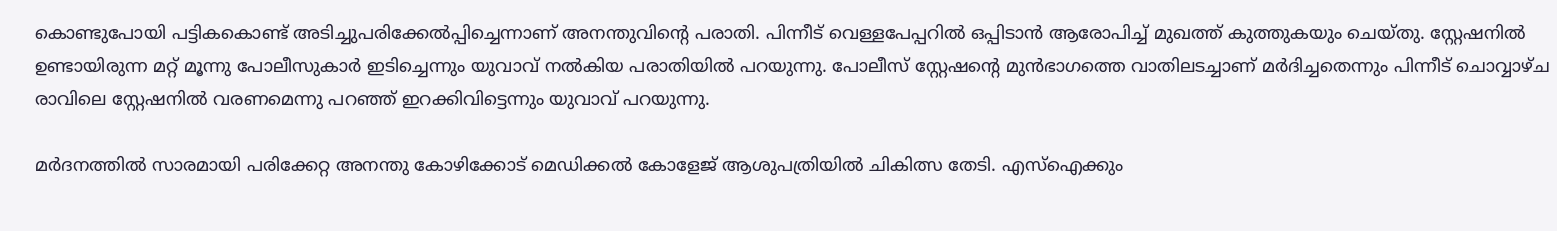കൊണ്ടുപോയി പട്ടികകൊണ്ട് അടിച്ചുപരിക്കേല്‍പ്പിച്ചെന്നാണ് അനന്തുവിന്റെ പരാതി. പിന്നീട് വെള്ളപേപ്പറില്‍ ഒപ്പിടാൻ ആരോപിച്ച്‌ മുഖത്ത് കുത്തുകയും ചെയ്തു. സ്റ്റേഷനില്‍ ഉണ്ടായിരുന്ന മറ്റ് മൂന്നു പോലീസുകാർ ഇടിച്ചെന്നും യുവാവ് നല്‍കിയ പരാതിയില്‍ പറയുന്നു. പോലീസ് സ്റ്റേഷന്റെ മുൻഭാഗത്തെ വാതിലടച്ചാണ് മർദിച്ചതെന്നും പിന്നീട് ചൊവ്വാഴ്ച രാവിലെ സ്റ്റേഷനില്‍ വരണമെന്നു പറഞ്ഞ് ഇറക്കിവിട്ടെന്നും യുവാവ് പറയുന്നു.

മർദനത്തില്‍ സാരമായി പരിക്കേറ്റ അനന്തു കോഴിക്കോട് മെഡിക്കല്‍ കോളേജ് ആശുപത്രിയില്‍ ചികിത്സ തേടി. എസ്‌ഐക്കും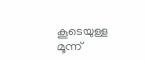കൂടെയുള്ള മൂന്ന്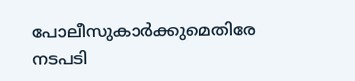പോലീസുകാർക്കുമെതിരേ നടപടി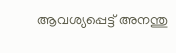ആവശ്യപ്പെട്ട് അനന്തു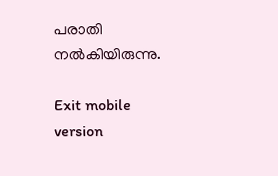പരാതി നല്‍കിയിരുന്നു.

Exit mobile version